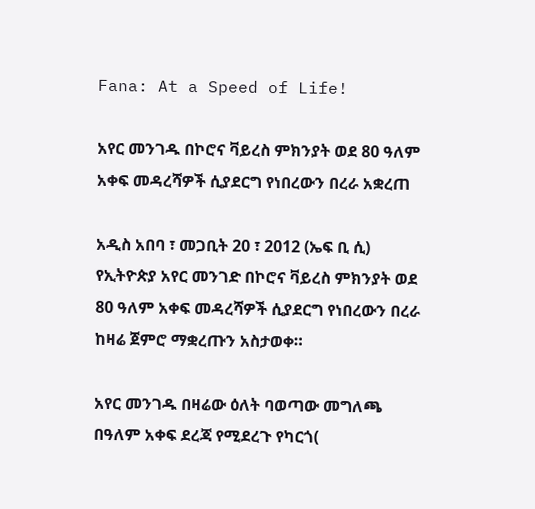Fana: At a Speed of Life!

አየር መንገዱ በኮሮና ቫይረስ ምክንያት ወደ 80 ዓለም አቀፍ መዳረሻዎች ሲያደርግ የነበረውን በረራ አቋረጠ

አዲስ አበባ ፣ መጋቢት 20 ፣ 2012 (ኤፍ ቢ ሲ) የኢትዮጵያ አየር መንገድ በኮሮና ቫይረስ ምክንያት ወደ 80 ዓለም አቀፍ መዳረሻዎች ሲያደርግ የነበረውን በረራ ከዛሬ ጀምሮ ማቋረጡን አስታወቀ።

አየር መንገዱ በዛሬው ዕለት ባወጣው መግለጫ በዓለም አቀፍ ደረጃ የሚደረጉ የካርጎ(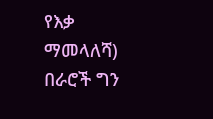የእቃ ማመላለሻ) በራሮች ግን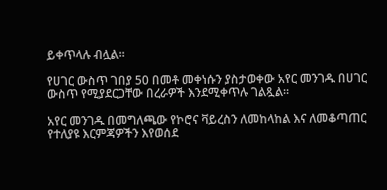ይቀጥላሉ ብሏል።

የሀገር ውስጥ ገበያ 50 በመቶ መቀነሱን ያስታወቀው አየር መንገዱ በሀገር ውስጥ የሚያደርጋቸው በረራዎች እንደሚቀጥሉ ገልጿል።

አየር መንገዱ በመግለጫው የኮሮና ቫይረስን ለመከላከል እና ለመቆጣጠር የተለያዩ እርምጃዎችን እየወሰደ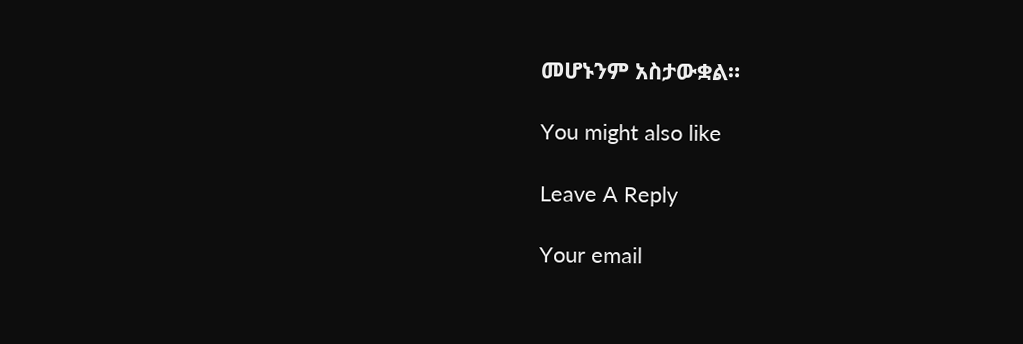መሆኑንም አስታውቋል።

You might also like

Leave A Reply

Your email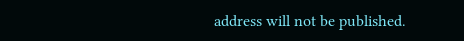address will not be published.